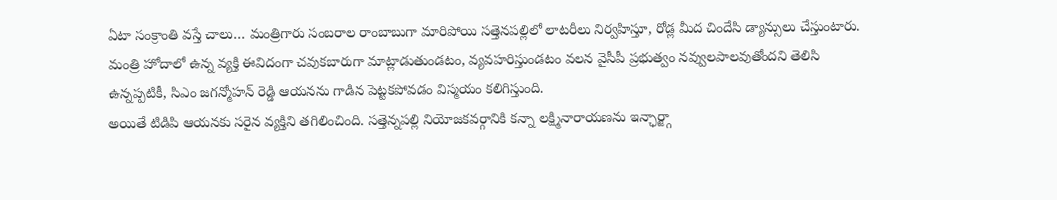ఏటా సంక్రాంతి వస్తే చాలు… మంత్రిగారు సంబరాల రాంబాబుగా మారిపోయి సత్తెనపల్లిలో లాటరీలు నిర్వహిస్తూ, రోడ్ల మీద చిందేసి డ్యాన్సులు చేస్తుంటారు.
మంత్రి హోదాలో ఉన్న వ్యక్తి ఈవిదంగా చవుకబారుగా మాట్లాడుతుండటం, వ్యవహరిస్తుండటం వలన వైసీపీ ప్రభుత్వం నవ్వులపాలవుతోందని తెలిసి ఉన్నప్పటికీ, సిఎం జగన్మోహన్ రెడ్డి ఆయనను గాడిన పెట్టకపోవడం విస్మయం కలిగిస్తుంది.
అయితే టిడిపి ఆయనకు సరైన వ్యక్తిని తగిలించింది. సత్తెన్నపల్లి నియోజకవర్గానికి కన్నా లక్ష్మినారాయణను ఇన్ఛార్జ్గా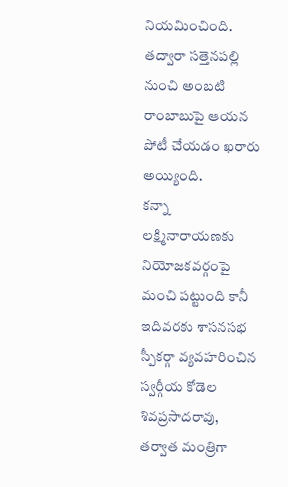నియమించింది. తద్వారా సత్తెనపల్లి నుంచి అంబటి రాంబాబుపై ఆయన పోటీ చేయడం ఖరారు అయ్యింది.
కన్నా లక్ష్మినారాయణకు నియోజకవర్గంపై మంచి పట్టుంది కానీ ఇదివరకు శాసనసభ స్పీకర్గా వ్యవహరించిన స్వర్గీయ కోడెల శివప్రసాదరావు, తర్వాత మంత్రిగా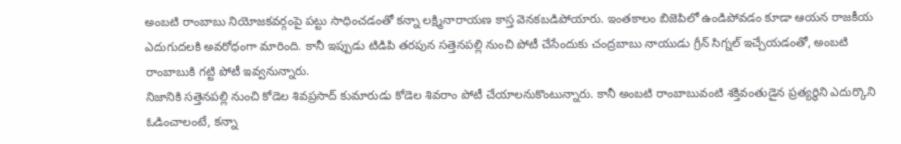అంబటి రాంబాబు నియోజకవర్గంపై పట్టు సాధించడంతో కన్నా లక్ష్మినారాయణ కాస్త వెనకబడిపోయారు. ఇంతకాలం బిజెపిలో ఉండిపోవడం కూడా ఆయన రాజకీయ ఎదుగుదలకి అవరోధంగా మారింది. కానీ ఇప్పుడు టిడిపి తరపున సత్తెనపల్లి నుంచి పోటీ చేసేందుకు చంద్రబాబు నాయుడు గ్రీన్ సిగ్నల్ ఇచ్చేయడంతో, అంబటి రాంబాబుకి గట్టి పోటీ ఇవ్వనున్నారు.
నిజానికి సత్తెనపల్లి నుంచి కోడెల శివప్రసాద్ కుమారుడు కోడెల శివరాం పోటీ చేయాలనుకొంటున్నారు. కానీ అంబటి రాంబాబువంటి శక్తివంతుడైన ప్రత్యర్ధిని ఎదుర్కొని ఓడించాలంటే, కన్నా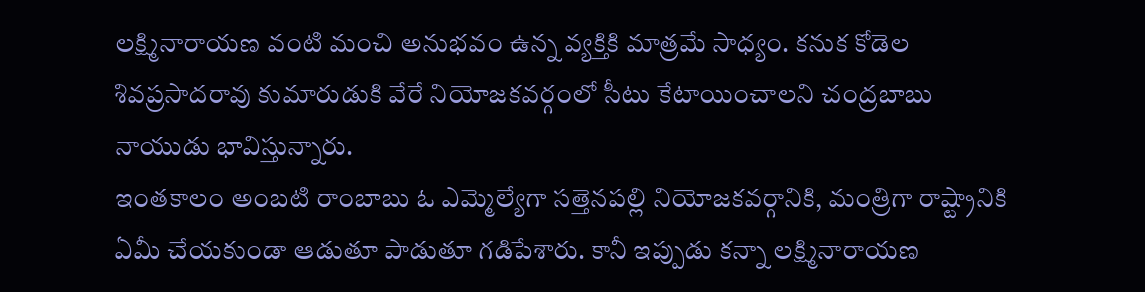లక్ష్మినారాయణ వంటి మంచి అనుభవం ఉన్న వ్యక్తికి మాత్రమే సాధ్యం. కనుక కోడెల శివప్రసాదరావు కుమారుడుకి వేరే నియోజకవర్గంలో సీటు కేటాయించాలని చంద్రబాబు నాయుడు భావిస్తున్నారు.
ఇంతకాలం అంబటి రాంబాబు ఓ ఎమ్మెల్యేగా సత్తెనపల్లి నియోజకవర్గానికి, మంత్రిగా రాష్ట్రానికి ఏమీ చేయకుండా ఆడుతూ పాడుతూ గడిపేశారు. కానీ ఇప్పుడు కన్నా లక్ష్మినారాయణ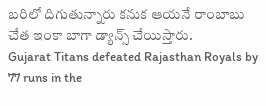బరిలో దిగుతున్నారు కనుక ఆయనే రాంబాబు చేత ఇంకా బాగా డ్యాన్స్ చేయిస్తారు.
Gujarat Titans defeated Rajasthan Royals by 77 runs in the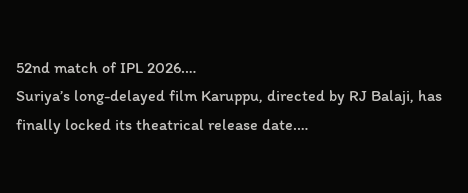52nd match of IPL 2026.…
Suriya’s long-delayed film Karuppu, directed by RJ Balaji, has finally locked its theatrical release date.…